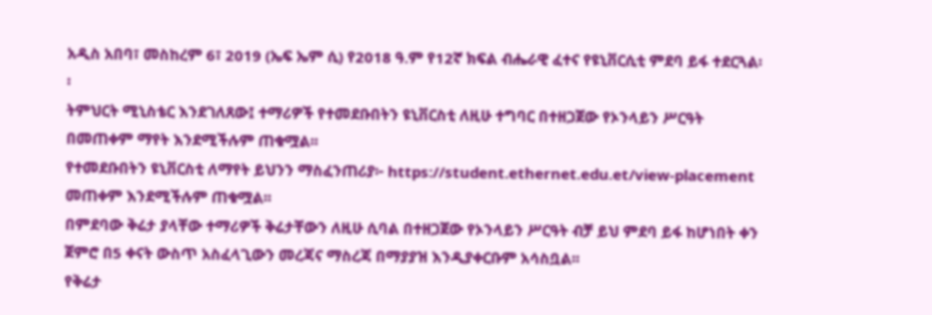አዲስ አበባ፣ መስከረም 6፣ 2019 (ኤፍ ኤም ሲ) የ2018 ዓ.ም የ12ኛ ክፍል ብሔራዊ ፈተና የዩኒቨርሲቲ ምደባ ይፋ ተደርጓል፡፡
ትምህርት ሚኒስቴር እንደገለጸው፤ ተማሪዎች የተመደቡበትን ዩኒቨርስቲ ለዚሁ ተግባር በተዘጋጀው የኦንላይን ሥርዓት በመጠቀም ማየት እንደሚችሉም ጠቁሟል፡፡
የተመደቡበትን ዩኒቨርስቲ ለማየት ይህንን ማስፈንጠሪያ፦ https://student.ethernet.edu.et/view-placement መጠቀም እንደሚችሉም ጠቁሟል፡፡
በምደባው ቅሬታ ያላቸው ተማሪዎች ቅሬታቸውን ለዚሁ ሲባል በተዘጋጀው የኦንላይን ሥርዓት ብቻ ይህ ምደባ ይፋ ከሆነበት ቀን ጀምሮ በ5 ቀናት ውስጥ አስፈላጊውን መረጃና ማስረጃ በማያያዝ እንዲያቀርቡም አሳስቧል፡፡
የቅሬታ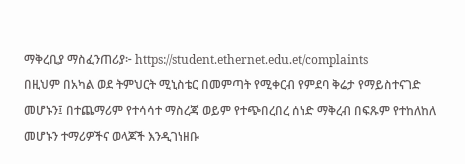ማቅረቢያ ማስፈንጠሪያ፦ https://student.ethernet.edu.et/complaints
በዚህም በአካል ወደ ትምህርት ሚኒስቴር በመምጣት የሚቀርብ የምደባ ቅሬታ የማይስተናገድ መሆኑን፤ በተጨማሪም የተሳሳተ ማስረጃ ወይም የተጭበረበረ ሰነድ ማቅረብ በፍጹም የተከለከለ መሆኑን ተማሪዎችና ወላጆች እንዲገነዘቡ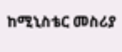ከሚኒስቴር መስሪያ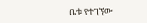ቤቱ የተገኘው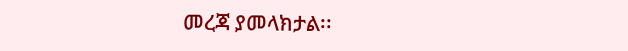መረጃ ያመላክታል፡፡